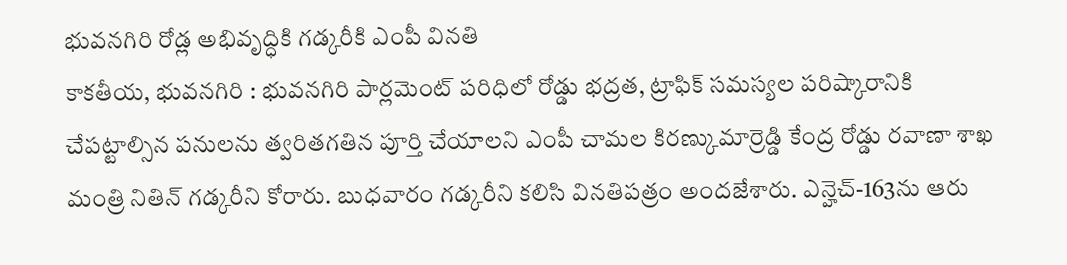భువనగిరి రోడ్ల అభివృద్ధికి గడ్కరీకి ఎంపీ వినతి
కాకతీయ, భువనగిరి : భువనగిరి పార్లమెంట్ పరిధిలో రోడ్డు భద్రత, ట్రాఫిక్ సమస్యల పరిష్కారానికి చేపట్టాల్సిన పనులను త్వరితగతిన పూర్తి చేయాలని ఎంపీ చామల కిరణ్కుమార్రెడ్డి కేంద్ర రోడ్డు రవాణా శాఖ మంత్రి నితిన్ గడ్కరీని కోరారు. బుధవారం గడ్కరీని కలిసి వినతిపత్రం అందజేశారు. ఎన్హెచ్-163ను ఆరు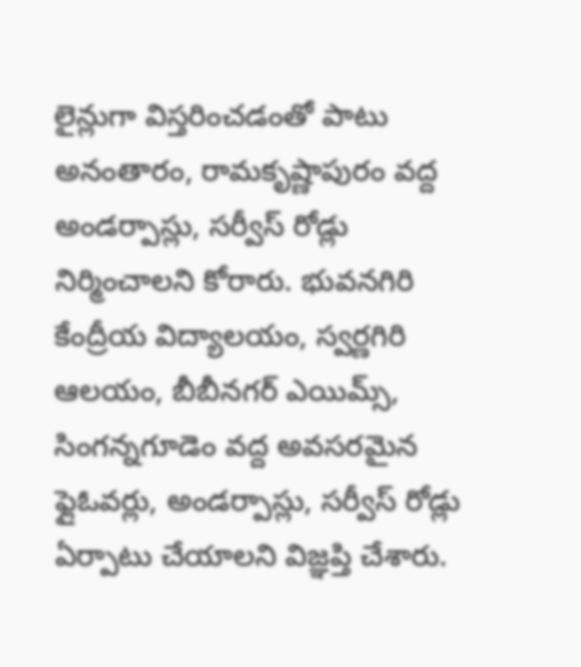లైన్లుగా విస్తరించడంతో పాటు అనంతారం, రామకృష్ణాపురం వద్ద అండర్పాస్లు, సర్వీస్ రోడ్లు నిర్మించాలని కోరారు. భువనగిరి కేంద్రీయ విద్యాలయం, స్వర్ణగిరి ఆలయం, బీబీనగర్ ఎయిమ్స్, సింగన్నగూడెం వద్ద అవసరమైన ఫ్లైఓవర్లు, అండర్పాస్లు, సర్వీస్ రోడ్లు ఏర్పాటు చేయాలని విజ్ఞప్తి చేశారు.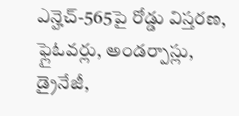ఎన్హెచ్-565పై రోడ్డు విస్తరణ, ఫ్లైఓవర్లు, అండర్పాస్లు, డ్రైనేజీ,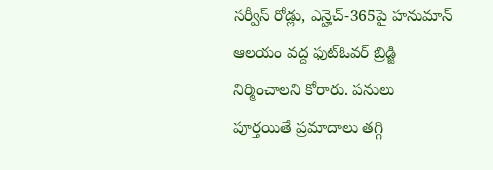సర్వీస్ రోడ్లు, ఎన్హెచ్-365పై హనుమాన్ ఆలయం వద్ద ఫుట్ఓవర్ బ్రిడ్జి నిర్మించాలని కోరారు. పనులు పూర్తయితే ప్రమాదాలు తగ్గి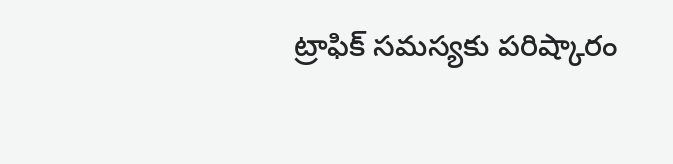ట్రాఫిక్ సమస్యకు పరిష్కారం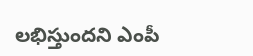లభిస్తుందని ఎంపీ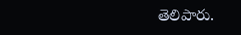తెలిపారు.